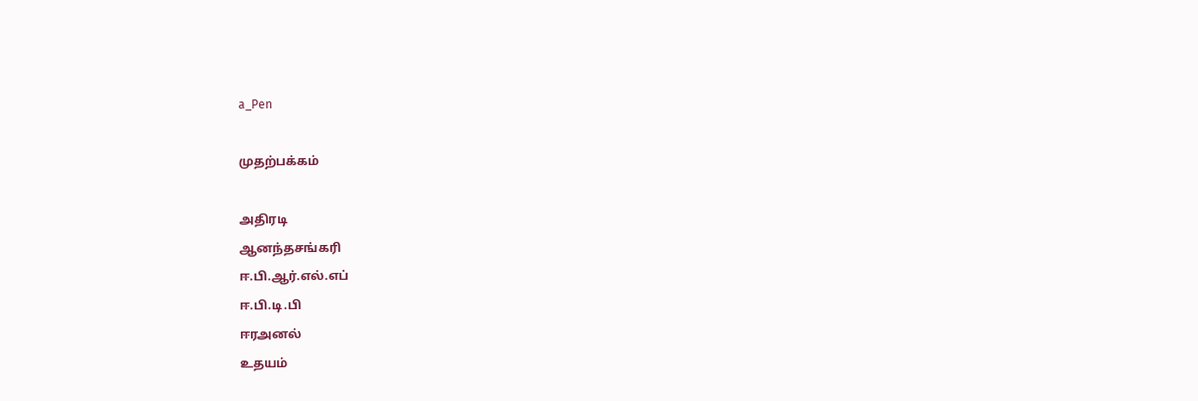a_Pen

முதற்பக்கம்

அதிரடி
ஆனந்தசங்கரி
ஈ.பி.ஆர்.எல்.எப்
ஈ.பி.டி.பி
ஈரஅனல்
உதயம்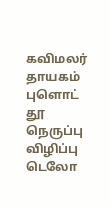கவிமலர்
தாயகம்
புளொட்
தூ
நெருப்பு
விழிப்பு
டெலோ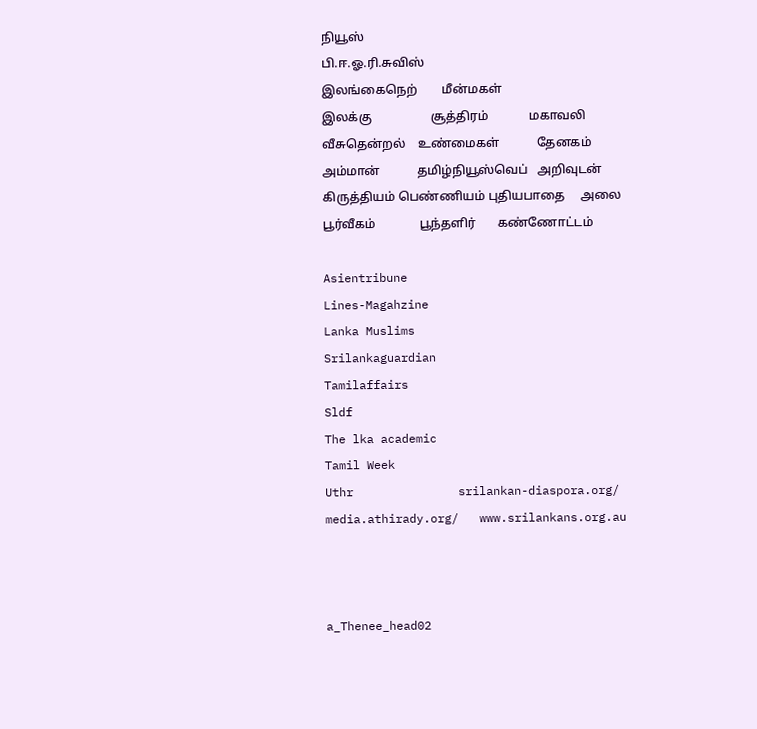நியூஸ்
பி.ஈ.ஓ.ரி.சுவிஸ்
இலங்கைநெற்        மீன்மகள்
இலக்கு                   சூத்திரம்             மகாவலி          வீசுதென்றல்    உண்மைகள்            தேனகம்                    அம்மான்            தமிழ்நியூஸ்வெப்   அறிவுடன்                கிருத்தியம் பெண்ணியம் புதியபாதை     அலை                 பூர்வீகம்              பூந்தளிர்       கண்ணோட்டம்

Asientribune
Lines-Magahzine
Lanka Muslims
Srilankaguardian
Tamilaffairs
Sldf
The lka academic
Tamil Week
Uthr               srilankan-diaspora.org/
media.athirady.org/   www.srilankans.org.au



a_Thenee_head02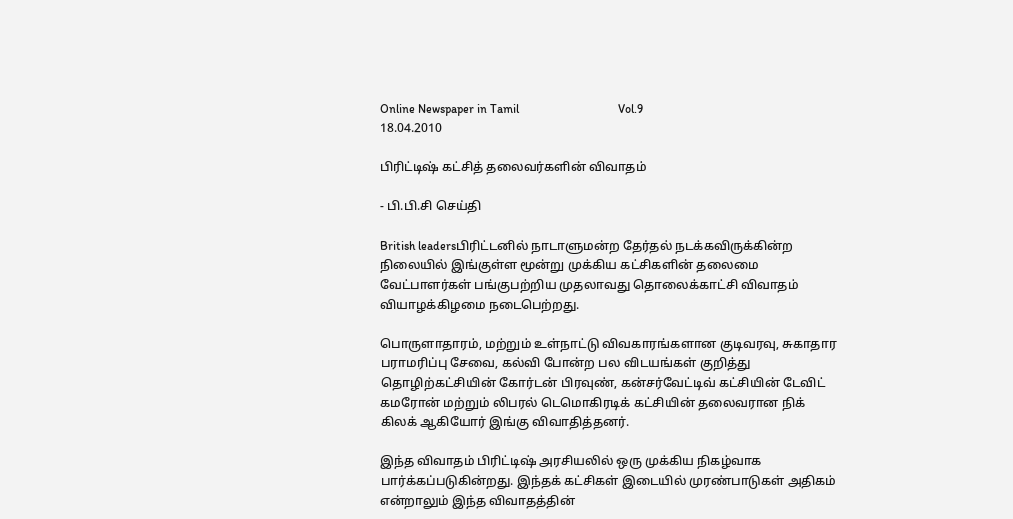Online Newspaper in Tamil                                 Vol.9                                                          18.04.2010

பிரிட்டிஷ் கட்சித் தலைவர்களின் விவாதம்

- பி.பி.சி செய்தி

British leadersபிரிட்டனில் நாடாளுமன்ற தேர்தல் நடக்கவிருக்கின்ற நிலையில் இங்குள்ள மூன்று முக்கிய கட்சிகளின் தலைமை வேட்பாளர்கள் பங்குபற்றிய முதலாவது தொலைக்காட்சி விவாதம் வியாழக்கிழமை நடைபெற்றது.

பொருளாதாரம், மற்றும் உள்நாட்டு விவகாரங்களான குடிவரவு, சுகாதார பராமரிப்பு சேவை, கல்வி போன்ற பல விடயங்கள் குறித்து தொழிற்கட்சியின் கோர்டன் பிரவுண், கன்சர்வேட்டிவ் கட்சியின் டேவிட் கமரோன் மற்றும் லிபரல் டெமொகிரடிக் கட்சியின் தலைவரான நிக் கிலக் ஆகியோர் இங்கு விவாதித்தனர்.

இந்த விவாதம் பிரிட்டிஷ் அரசியலில் ஒரு முக்கிய நிகழ்வாக பார்க்கப்படுகின்றது. இந்தக் கட்சிகள் இடையில் முரண்பாடுகள் அதிகம் என்றாலும் இந்த விவாதத்தின்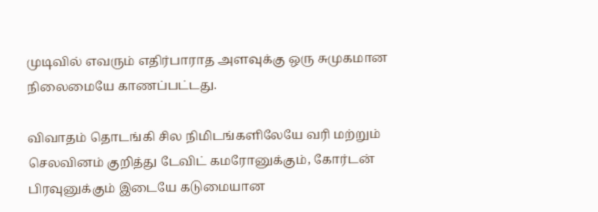முடிவில் எவரும் எதிர்பாராத அளவுக்கு ஒரு சுமுகமான நிலைமையே காணப்பட்டது.

விவாதம் தொடங்கி சில நிமிடங்களிலேயே வரி மற்றும் செலவினம் குறித்து டேவிட் கமரோனுக்கும், கோர்டன் பிரவுனுக்கும் இடையே கடுமையான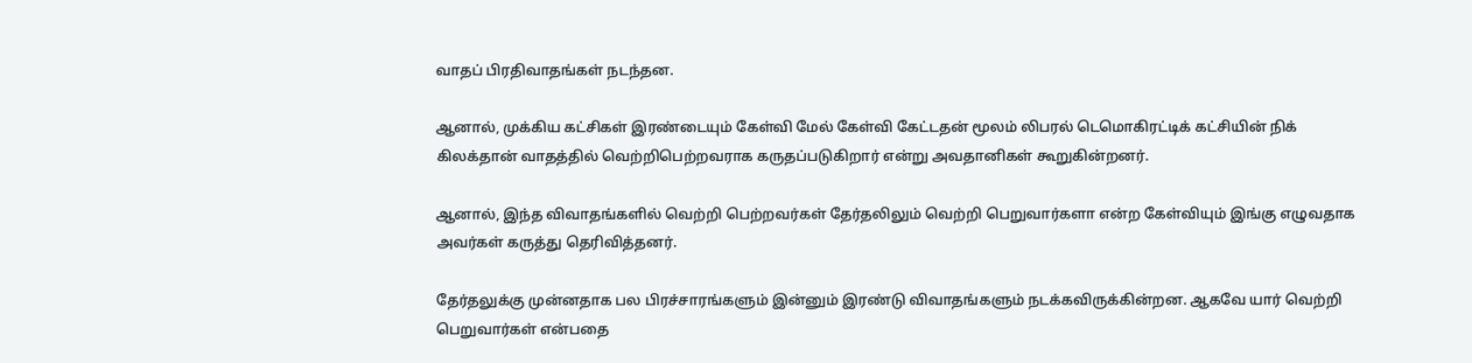வாதப் பிரதிவாதங்கள் நடந்தன.

ஆனால், முக்கிய கட்சிகள் இரண்டையும் கேள்வி மேல் கேள்வி கேட்டதன் மூலம் லிபரல் டெமொகிரட்டிக் கட்சியின் நிக் கிலக்தான் வாதத்தில் வெற்றிபெற்றவராக கருதப்படுகிறார் என்று அவதானிகள் கூறுகின்றனர்.

ஆனால், இந்த விவாதங்களில் வெற்றி பெற்றவர்கள் தேர்தலிலும் வெற்றி பெறுவார்களா என்ற கேள்வியும் இங்கு எழுவதாக அவர்கள் கருத்து தெரிவித்தனர்.

தேர்தலுக்கு முன்னதாக பல பிரச்சாரங்களும் இன்னும் இரண்டு விவாதங்களும் நடக்கவிருக்கின்றன. ஆகவே யார் வெற்றி பெறுவார்கள் என்பதை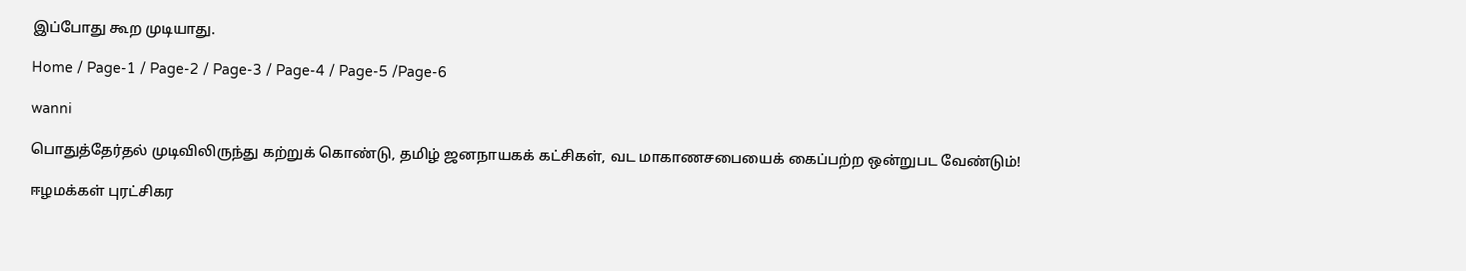இப்போது கூற முடியாது.

Home / Page-1 / Page-2 / Page-3 / Page-4 / Page-5 /Page-6

wanni

பொதுத்தேர்தல் முடிவிலிருந்து கற்றுக் கொண்டு, தமிழ் ஜனநாயகக் கட்சிகள், வட மாகாணசபையைக் கைப்பற்ற ஒன்றுபட வேண்டும்!

ஈழமக்கள் புரட்சிகர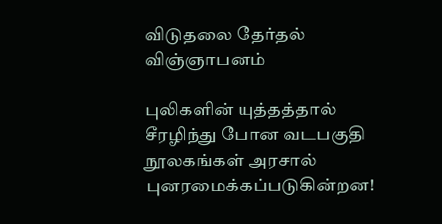விடுதலை தேர்தல் விஞ்ஞாபனம்

புலிகளின் யுத்தத்தால் சீரழிந்து போன வடபகுதி நூலகங்கள் அரசால் புனரமைக்கப்படுகின்றன!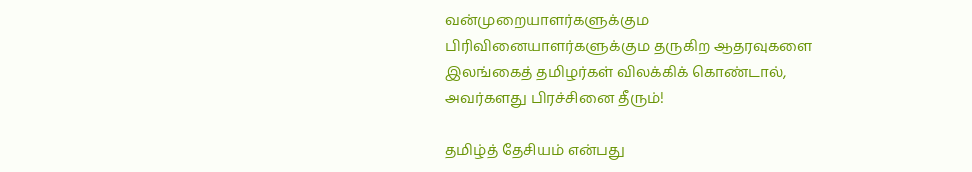வன்முறையாளர்களுக்கும பிரிவினையாளர்களுக்கும தருகிற ஆதரவுகளை இலங்கைத் தமிழர்கள் விலக்கிக் கொண்டால், அவர்களது பிரச்சினை தீரும்!

தமிழ்த் தேசியம் என்பது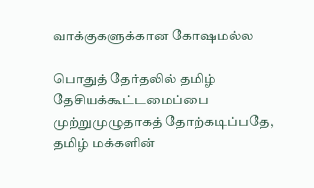வாக்குகளுக்கான கோஷமல்ல

பொதுத் தேர்தலில் தமிழ் தேசியக்கூட்டமைப்பை முற்றுமுழுதாகத் தோற்கடிப்பதே, தமிழ் மக்களின்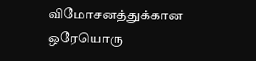விமோசனத்துக்கான ஒரேயொரு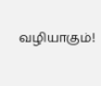வழியாகும்!